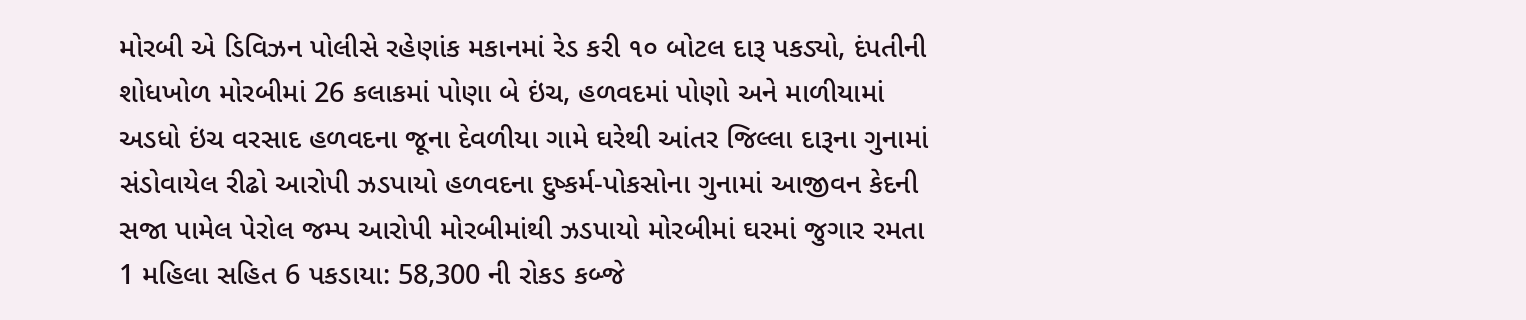મોરબી એ ડિવિઝન પોલીસે રહેણાંક મકાનમાં રેડ કરી ૧૦ બોટલ દારૂ પકડ્યો, દંપતીની શોધખોળ મોરબીમાં 26 કલાકમાં પોણા બે ઇંચ, હળવદમાં પોણો અને માળીયામાં અડધો ઇંચ વરસાદ હળવદના જૂના દેવળીયા ગામે ઘરેથી આંતર જિલ્લા દારૂના ગુનામાં સંડોવાયેલ રીઢો આરોપી ઝડપાયો હળવદના દુષ્કર્મ-પોકસોના ગુનામાં આજીવન કેદની સજા પામેલ પેરોલ જમ્પ આરોપી મોરબીમાંથી ઝડપાયો મોરબીમાં ઘરમાં જુગાર રમતા 1 મહિલા સહિત 6 પકડાયા: 58,300 ની રોકડ કબ્જે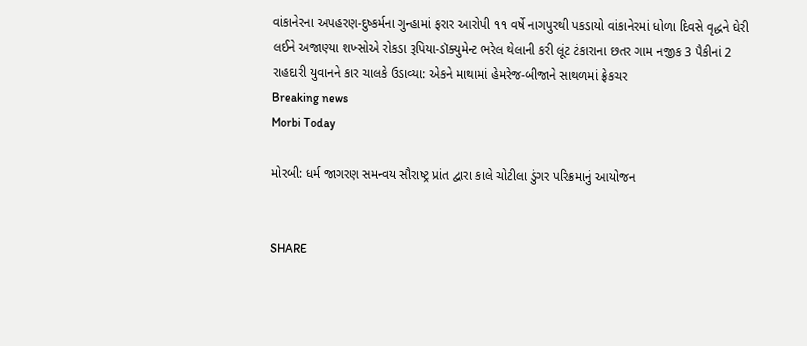વાંકાનેરના અપહરણ-દુષ્કર્મના ગુન્હામાં ફરાર આરોપી ૧૧ વર્ષે નાગપુરથી પકડાયો વાંકાનેરમાં ધોળા દિવસે વૃદ્ધને ઘેરી લઈને અજાણ્યા શખ્સોએ રોકડા રૂપિયા-ડૉક્યુમેન્ટ ભરેલ થેલાની કરી લૂંટ ટંકારાના છતર ગામ નજીક 3 પૈકીનાં 2 રાહદારી યુવાનને કાર ચાલકે ઉડાવ્યા: એકને માથામાં હેમરેજ-બીજાને સાથળમાં ફ્રેકચર
Breaking news
Morbi Today

મોરબી: ધર્મ જાગરણ સમન્વય સૌરાષ્ટ્ર પ્રાંત દ્વારા કાલે ચોટીલા ડુંગર પરિક્રમાનું આયોજન


SHARE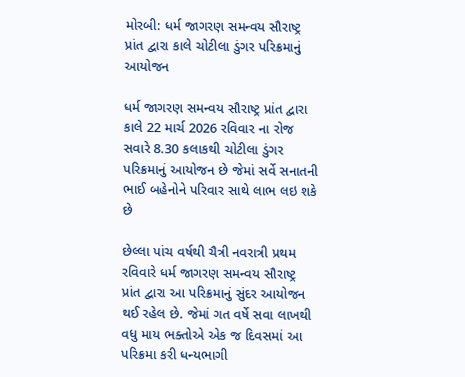મોરબી: ધર્મ જાગરણ સમન્વય સૌરાષ્ટ્ર પ્રાંત દ્વારા કાલે ચોટીલા ડુંગર પરિક્રમાનું આયોજન

ધર્મ જાગરણ સમન્વય સૌરાષ્ટ્ર પ્રાંત દ્વારા કાલે 22 માર્ચ 2026 રવિવાર ના રોજ સવારે 8.30 કલાકથી ચોટીલા ડુંગર પરિક્રમાનું આયોજન છે જેમાં સર્વે સનાતની ભાઈ બહેનોને પરિવાર સાથે લાભ લઇ શકે છે

છેલ્લા પાંચ વર્ષથી ચૈત્રી નવરાત્રી પ્રથમ રવિવારે ધર્મ જાગરણ સમન્વય સૌરાષ્ટ્ર પ્રાંત દ્વારા આ પરિક્રમાનું સુંદર આયોજન થઈ રહેલ છે. જેમાં ગત વર્ષે સવા લાખથી વધુ માય ભક્તોએ એક જ દિવસમાં આ પરિક્રમા કરી ધન્યભાગી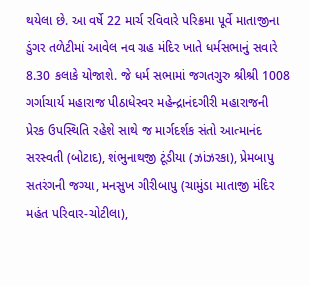થયેલા છે. આ વર્ષે 22 માર્ચ રવિવારે પરિક્રમા પૂર્વે માતાજીના ડુંગર તળેટીમાં આવેલ નવ ગ્રહ મંદિર ખાતે ધર્મસભાનું સવારે 8.30 કલાકે યોજાશે. જે ધર્મ સભામાં જગતગુરુ શ્રીશ્રી 1008 ગર્ગાચાર્ય મહારાજ પીઠાધેસ્વર મહેન્દ્રાનંદગીરી મહારાજની પ્રેરક ઉપસ્થિતિ રહેશે સાથે જ માર્ગદર્શક સંતો આત્માનંદ સરસ્વતી (બોટાદ), શંભુનાથજી ટૂંડીયા (ઝાંઝરકા), પ્રેમબાપુ સતરંગની જગ્યા, મનસુખ ગીરીબાપુ (ચામુંડા માતાજી મંદિર મહંત પરિવાર-ચોટીલા),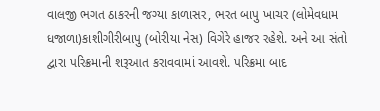વાલજી ભગત ઠાકરની જગ્યા કાળાસર, ભરત બાપુ ખાચર (લોમેવધામ ધજાળા)કાશીગીરીબાપુ (બોરીયા નેસ) વિગેરે હાજર રહેશે. અને આ સંતો દ્વારા પરિક્રમાની શરૂઆત કરાવવામાં આવશે. પરિક્રમા બાદ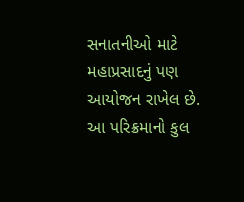સનાતનીઓ માટે મહાપ્રસાદનું પણ આયોજન રાખેલ છે. આ પરિક્રમાનો કુલ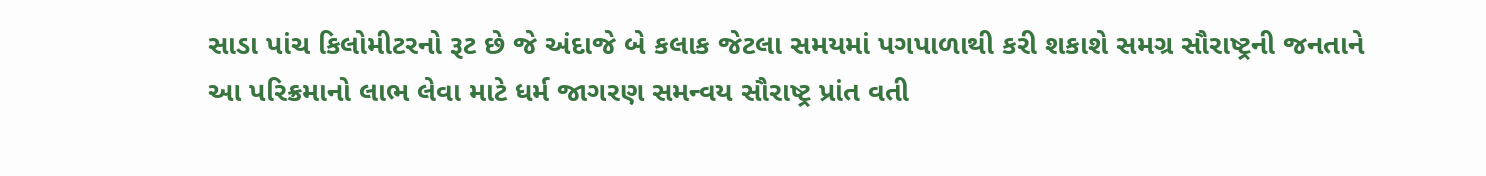સાડા પાંચ કિલોમીટરનો રૂટ છે જે અંદાજે બે કલાક જેટલા સમયમાં પગપાળાથી કરી શકાશે સમગ્ર સૌરાષ્ટ્રની જનતાને આ પરિક્રમાનો લાભ લેવા માટે ધર્મ જાગરણ સમન્વય સૌરાષ્ટ્ર પ્રાંત વતી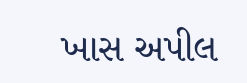ખાસ અપીલ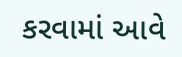કરવામાં આવે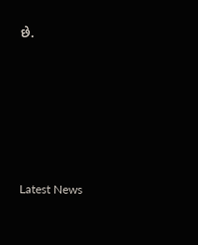છે.






Latest News